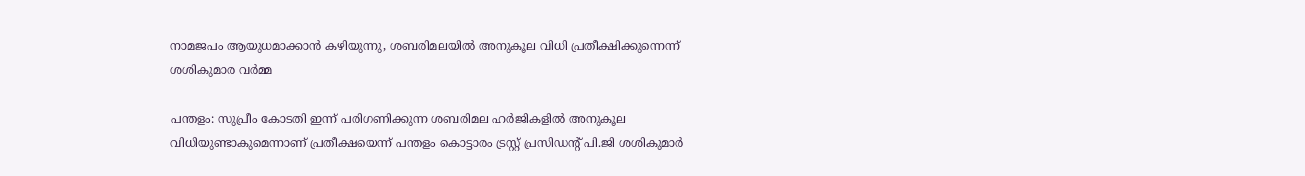നാമജപം ആയുധമാക്കാന്‍ കഴിയുന്നു, ശബരിമലയില്‍ അനുകൂല വിധി പ്രതീക്ഷിക്കുന്നെന്ന് ശശികുമാര വര്‍മ്മ

പന്തളം: സുപ്രീം കോടതി ഇന്ന് പരിഗണിക്കുന്ന ശബരിമല ഹര്‍ജികളില്‍ അനുകൂല വിധിയുണ്ടാകുമെന്നാണ് പ്രതീക്ഷയെന്ന് പന്തളം കൊട്ടാരം ട്രസ്റ്റ് പ്രസിഡന്റ് പി.ജി ശശികുമാര്‍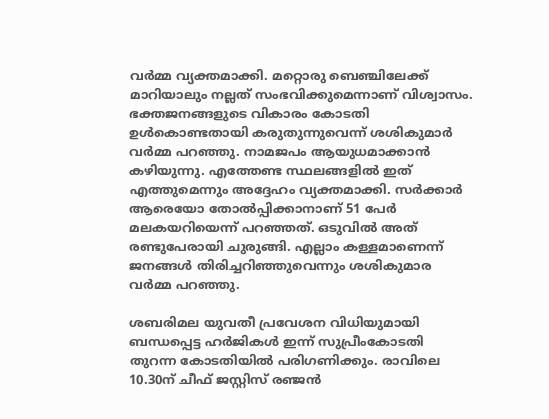വര്‍മ്മ വ്യക്തമാക്കി. മറ്റൊരു ബെഞ്ചിലേക്ക് മാറിയാലും നല്ലത് സംഭവിക്കുമെന്നാണ് വിശ്വാസം. ഭക്തജനങ്ങളുടെ വികാരം കോടതി ഉള്‍കൊണ്ടതായി കരുതുന്നുവെന്ന് ശശികുമാര്‍ വര്‍മ്മ പറഞ്ഞു. നാമജപം ആയുധമാക്കാന്‍ കഴിയുന്നു. എത്തേണ്ട സ്ഥലങ്ങളില്‍ ഇത് എത്തുമെന്നും അദ്ദേഹം വ്യക്തമാക്കി. സര്‍ക്കാര്‍ ആരെയോ തോല്‍പ്പിക്കാനാണ് 51 പേര്‍ മലകയറിയെന്ന് പറഞ്ഞത്. ഒടുവില്‍ അത് രണ്ടുപേരായി ചുരുങ്ങി. എല്ലാം കള്ളമാണെന്ന് ജനങ്ങള്‍ തിരിച്ചറിഞ്ഞുവെന്നും ശശികുമാര വര്‍മ്മ പറഞ്ഞു.

ശബരിമല യുവതീ പ്രവേശന വിധിയുമായി ബന്ധപ്പെട്ട ഹര്‍ജികള്‍ ഇന്ന് സുപ്രീംകോടതി തുറന്ന കോടതിയില്‍ പരിഗണിക്കും. രാവിലെ 10.30ന് ചീഫ് ജസ്റ്റിസ് രഞ്ജന്‍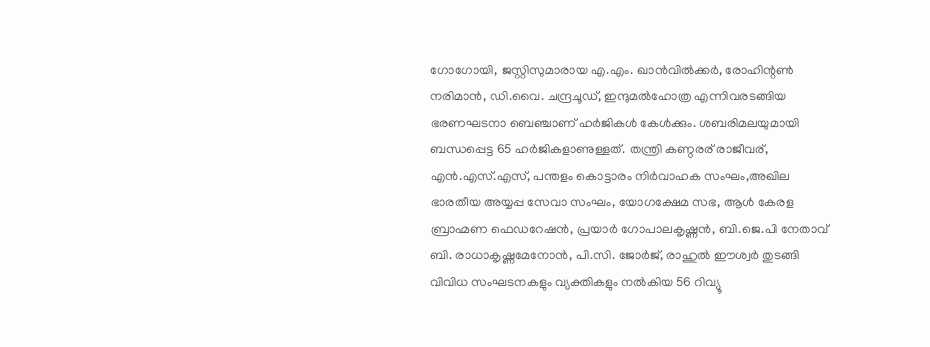ഗോഗോയി, ജസ്റ്റിസുമാരായ എ.എം. ഖാന്‍വില്‍ക്കര്‍, രോഹിന്റണ്‍ നരിമാന്‍, ഡി.വൈ. ചന്ദ്രചൂഡ്, ഇന്ദുമല്‍ഹോത്ര എന്നിവരടങ്ങിയ ഭരണഘടനാ ബെഞ്ചാണ് ഹര്‍ജികള്‍ കേള്‍ക്കും. ശബരിമലയുമായി ബന്ധപ്പെട്ട 65 ഹര്‍ജികളാണുള്ളത്. തന്ത്രി കണ്ഠരര് രാജീവര്, എന്‍.എസ്.എസ്, പന്തളം കൊട്ടാരം നിര്‍വാഹക സംഘം,അഖില ഭാരതീയ അയ്യപ്പ സേവാ സംഘം, യോഗക്ഷേമ സഭ, ആള്‍ കേരള ബ്രാഹ്മണ ഫെഡറേഷന്‍, പ്രയാര്‍ ഗോപാലകൃഷ്ണന്‍, ബി.ജെ.പി നേതാവ് ബി. രാധാകൃഷ്ണമേനോന്‍, പി.സി. ജോര്‍ജ്, രാഹുല്‍ ഈശ്വര്‍ തുടങ്ങി വിവിധ സംഘടനകളും വ്യക്തികളും നല്‍കിയ 56 റിവ്യൂ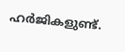ഹര്‍ജികളുണ്ട്.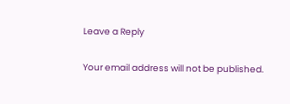Leave a Reply

Your email address will not be published.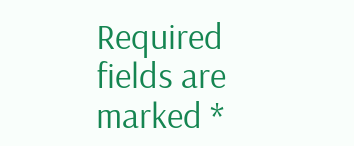Required fields are marked *